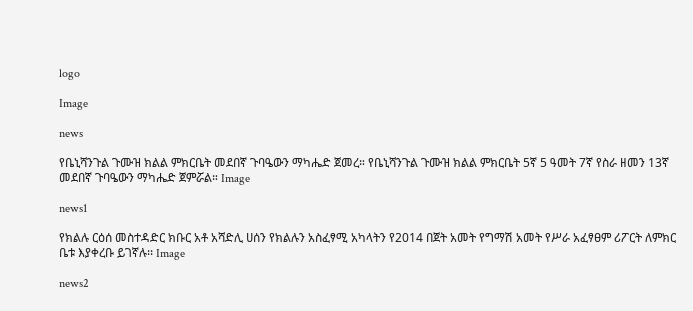logo

Image

news

የቤኒሻንጉል ጉሙዝ ክልል ምክርቤት መደበኛ ጉባዔውን ማካሔድ ጀመረ። የቤኒሻንጉል ጉሙዝ ክልል ምክርቤት 5ኛ 5 ዓመት 7ኛ የስራ ዘመን 13ኛ መደበኛ ጉባዔውን ማካሔድ ጀምሯል። Image

news1

የክልሉ ርዕሰ መስተዳድር ክቡር አቶ አሻድሊ ሀሰን የክልሉን አስፈፃሚ አካላትን የ2014 በጀት አመት የግማሽ አመት የሥራ አፈፃፀም ሪፖርት ለምክር ቤቱ እያቀረቡ ይገኛሉ፡፡ Image

news2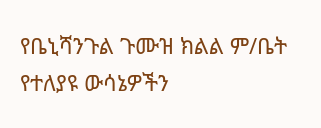የቤኒሻንጉል ጉሙዝ ክልል ም/ቤት የተለያዩ ውሳኔዎችን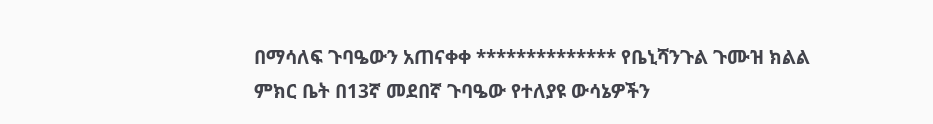በማሳለፍ ጉባዔውን አጠናቀቀ ************** የቤኒሻንጉል ጉሙዝ ክልል ምክር ቤት በ13ኛ መደበኛ ጉባዔው የተለያዩ ውሳኔዎችን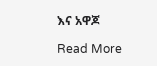እና አዋጆ

Read More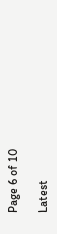Page 6 of 10

Latest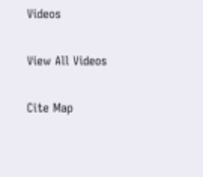Videos

View All Videos

Cite Map